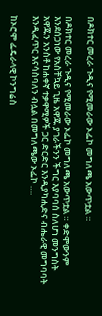በዶክተር መረራ ጉዲና የሚመራው ኦፌኮ መግለጫ አውጥቷል ።

በዶክተር መረራ ጉዲና የሚመራው ኦፌኮ መግለጫ አውጥቷል ። ቀድሞውንም እንደሰጋነው የአስቸኳይ ጊዜ አዋጁ ያገራችንን ችግር እያባባሰ ስለሆነ መንግስት አዋጁን አንስቶ ከሐቀኛ ተቃዋሚዎች ጋር ድርድር እንዲያካሒድና ብሔራዊ መግባባት እንዲፈጥር እናሳስባለን ብሏል በመግለጫው ኦፌኮ ….

ከኦሮሞ ፌዴራላዊ ኮንግሬስ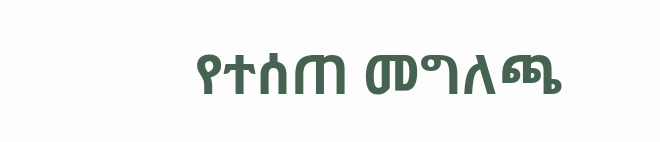የተሰጠ መግለጫ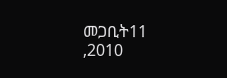መጋቢት11 ,2010